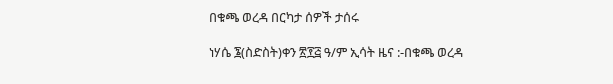በቁጫ ወረዳ በርካታ ሰዎች ታሰሩ

ነሃሴ ፮(ስድስት)ቀን ፳፻፭ ዓ/ም ኢሳት ዜና :-በቁጫ ወረዳ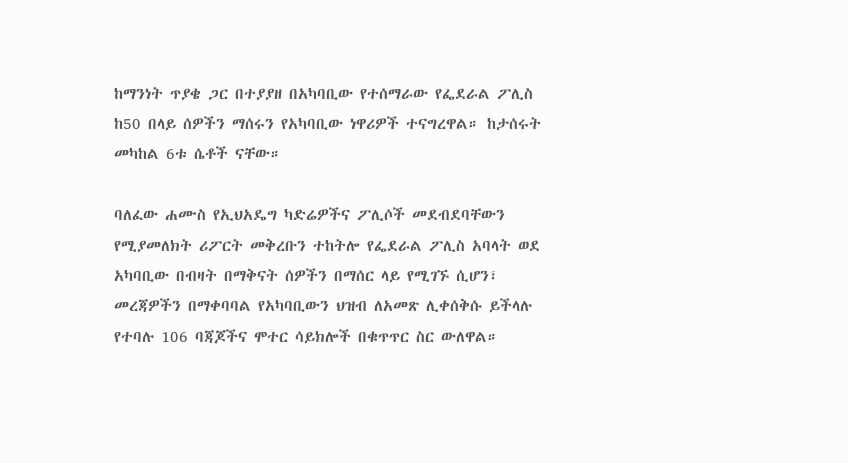ከማንነት ጥያቄ ጋር በተያያዘ በአካባቢው የተሰማራው የፌደራል ፖሊስ ከ50 በላይ ሰዎችን ማሰሩን የአካባቢው ነዋሪዎች ተናግረዋል። ከታሰሩት መካከል 6ቱ ሴቶች ናቸው።

ባለፈው ሐሙስ የኢህአዴግ ካድሬዎችና ፖሊሶች መደብደባቸውን የሚያመለክት ሪፖርት መቅረቡን ተከትሎ የፌደራል ፖሊስ አባላት ወደ አካባቢው በብዛት በማቅናት ሰዎችን በማሰር ላይ የሚገኙ ሲሆን፣ መረጃዎችን በማቀባባል የአካባቢውን ህዝብ ለአመጽ ሊቀሰቅሱ ይችላሉ የተባሉ 106 ባጃጆችና ሞተር ሳይክሎች በቁጥጥር ስር ውለዋል።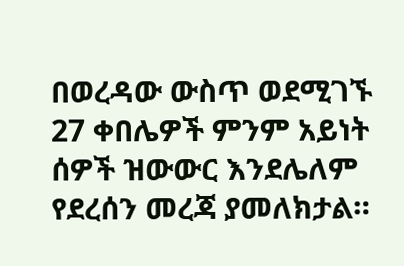በወረዳው ውስጥ ወደሚገኙ 27 ቀበሌዎች ምንም አይነት ሰዎች ዝውውር እንደሌለም የደረሰን መረጃ ያመለክታል።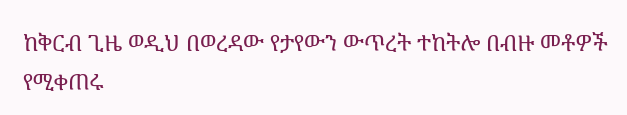ከቅርብ ጊዜ ወዲህ በወረዳው የታየውን ውጥረት ተከትሎ በብዙ መቶዎች የሚቀጠሩ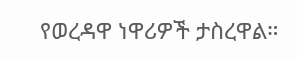የወረዳዋ ነዋሪዎች ታስረዋል።